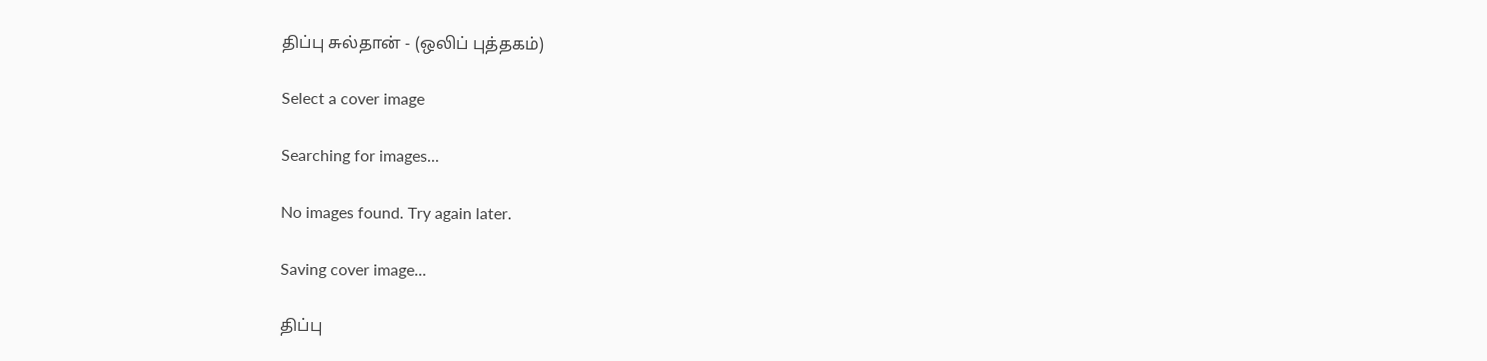திப்பு சுல்தான் - (ஒலிப் புத்தகம்)

Select a cover image

Searching for images...

No images found. Try again later.

Saving cover image...

திப்பு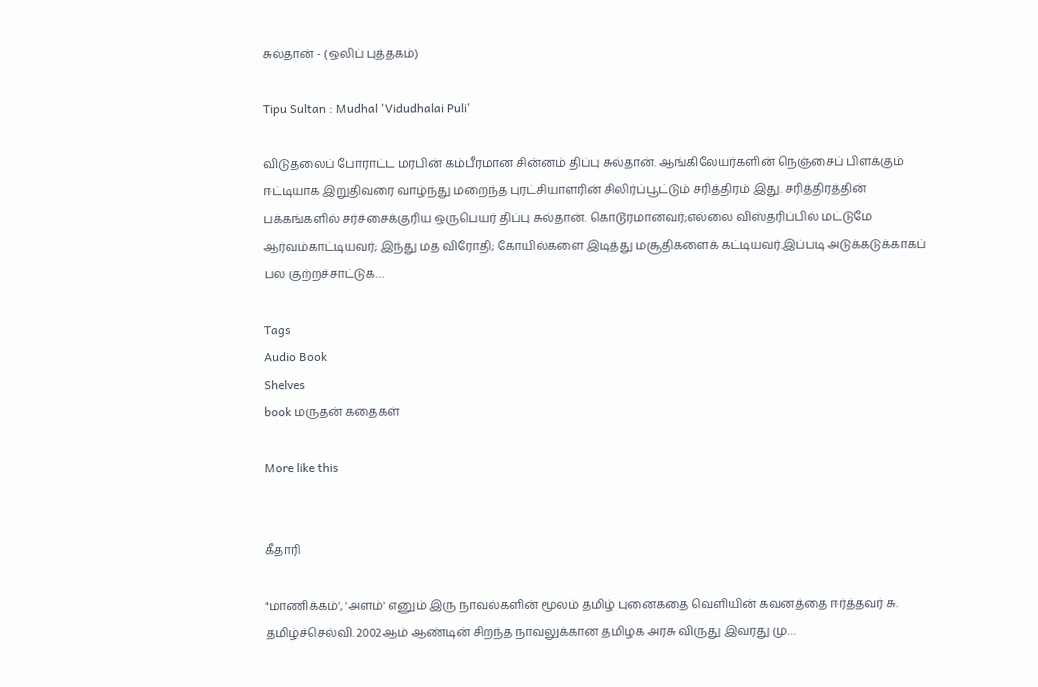சுல்தான் - (ஒலிப் புத்தகம்)

Tipu Sultan : Mudhal 'Vidudhalai Puli'

விடுதலைப் போராட்ட மரபின் கம்பீரமான சின்னம் திப்பு சுல்தான். ஆங்கிலேயர்களின் நெஞ்சைப் பிளக்கும் ஈட்டியாக இறுதிவரை வாழ்ந்து மறைந்த புரட்சியாளரின் சிலிர்ப்பூட்டும் சரித்திரம் இது. சரித்திரத்தின் பக்கங்களில் சர்ச்சைக்குரிய ஒருபெயர் திப்பு சுல்தான். கொடூரமானவர்;எல்லை விஸ்தரிப்பில் மட்டுமே ஆர்வம்காட்டியவர்; இந்து மத விரோதி; கோயில்களை இடித்து மசூதிகளைக் கட்டியவர்.இப்படி அடுக்கடுக்காகப் பல குற்றச்சாட்டுக…

Tags
Audio Book
Shelves
book மருதன் கதைகள்

More like this


கீதாரி

"மாணிக்கம்', 'அளம்' எனும் இரு நாவல்களின் மூலம் தமிழ் புனைகதை வெளியின் கவனத்தை ஈர்த்தவர் சு. தமிழ்ச்செல்வி. 2002ஆம் ஆண்டின் சிறந்த நாவலுக்கான தமிழக அரசு விருது இவரது மு…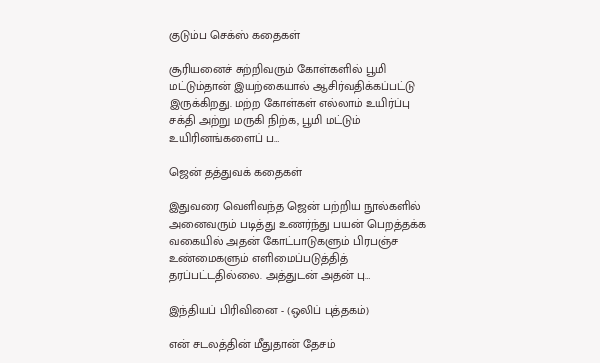குடும்ப செக்ஸ் கதைகள்

சூரியனைச் சுற்றிவரும் கோள்களில் பூமி மட்டும்தான் இயற்கையால் ஆசிர்வதிக்கப்பட்டு இருக்கிறது. மற்ற கோள்கள் எல்லாம் உயிர்ப்பு சக்தி அற்று மருகி நிற்க, பூமி மட்டும் உயிரினங்களைப் ப…

ஜென் தத்துவக் கதைகள்

இதுவரை வெளிவந்த ஜென் பற்றிய நூல்களில் அனைவரும் படித்து உணர்ந்து பயன் பெறத்தக்க வகையில் அதன் கோட்பாடுகளும் பிரபஞ்ச உண்மைகளும் எளிமைப்படுத்தித் தரப்பட்டதில்லை. அத்துடன் அதன் பு…

இந்தியப் பிரிவினை - (ஒலிப் புத்தகம்)

என் சடலத்தின் மீதுதான் தேசம்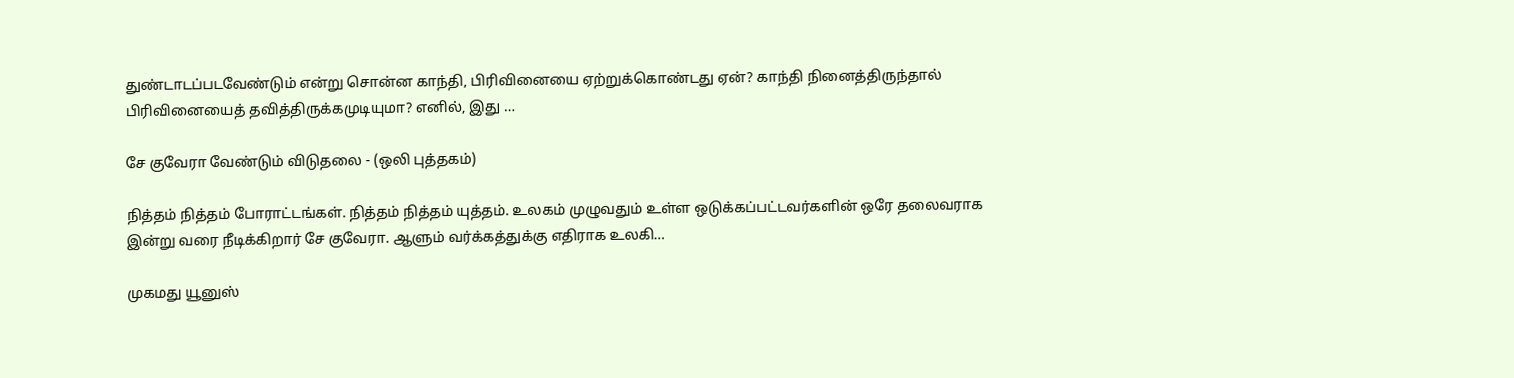துண்டாடப்படவேண்டும் என்று சொன்ன காந்தி, பிரிவினையை ஏற்றுக்கொண்டது ஏன்? காந்தி நினைத்திருந்தால் பிரிவினையைத் தவித்திருக்கமுடியுமா? எனில், இது …

சே குவேரா வேண்டும் விடுதலை - (ஒலி புத்தகம்)

நித்தம் நித்தம் போராட்டங்கள். நித்தம் நித்தம் யுத்தம். உலகம் முழுவதும் உள்ள ஒடுக்கப்பட்டவர்களின் ஒரே தலைவராக இன்று வரை நீடிக்கிறார் சே குவேரா. ஆளும் வர்க்கத்துக்கு எதிராக உலகி…

முகமது யூனுஸ்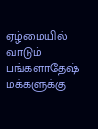ஏழ்மையில் வாடும் பங்களாதேஷ் மக்களுக்கு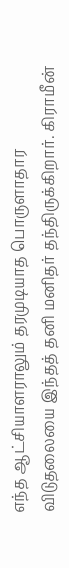எந்த ஆட்சியாளராலும் தரமுடியாத பொருளாதார விடுதலையை இந்தத் தனி மனிதர் தந்திருக்கிறார். கிராமீன்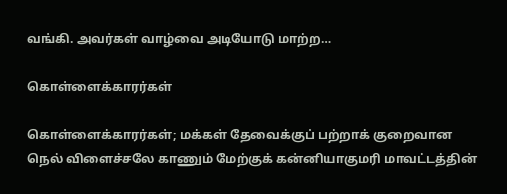வங்கி. அவர்கள் வாழ்வை அடியோடு மாற்ற…

கொள்ளைக்காரர்கள்

கொள்ளைக்காரர்கள்; மக்கள் தேவைக்குப் பற்றாக் குறைவான நெல் விளைச்சலே காணும் மேற்குக் கன்னியாகுமரி மாவட்டத்தின்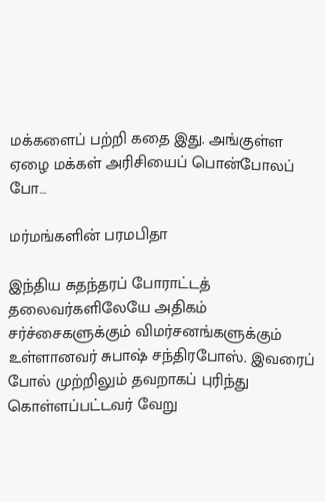மக்களைப் பற்றி கதை இது. அங்குள்ள ஏழை மக்கள் அரிசியைப் பொன்போலப் போ…

மர்மங்களின் பரமபிதா

இந்திய சுதந்தரப் போராட்டத் தலைவர்களிலேயே அதிகம் சர்ச்சைகளுக்கும் விமர்சனங்களுக்கும் உள்ளானவர் சுபாஷ் சந்திரபோஸ். இவரைப் போல் முற்றிலும் தவறாகப் புரிந்து கொள்ளப்பட்டவர் வேறு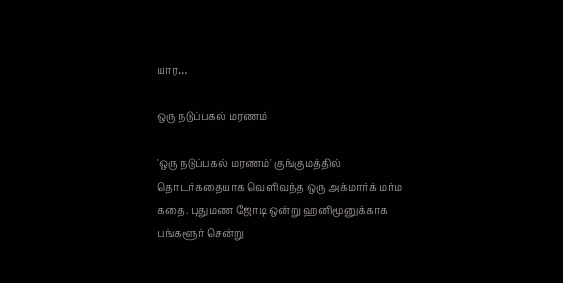யார…

ஒரு நடுப்பகல் மரணம்

'ஒரு நடுப்பகல் மரணம்' குங்குமத்தில் தொடர்கதையாக வெளிவந்த ஒரு அக்மார்க் மர்ம கதை. புதுமண ஜோடி ஒன்று ஹனிமூனுக்காக பங்களூர் சென்று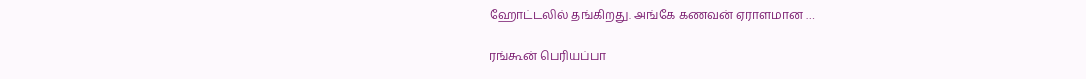ஹோட்டலில் தங்கிறது. அங்கே கணவன் ஏராளமான …

ரங்கூன் பெரியப்பா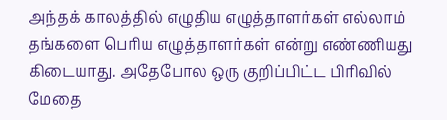அந்தக் காலத்தில் எழுதிய எழுத்தாளர்கள் எல்லாம் தங்களை பெரிய எழுத்தாளர்கள் என்று எண்ணியது கிடையாது. அதேபோல ஒரு குறிப்பிட்ட பிரிவில் மேதை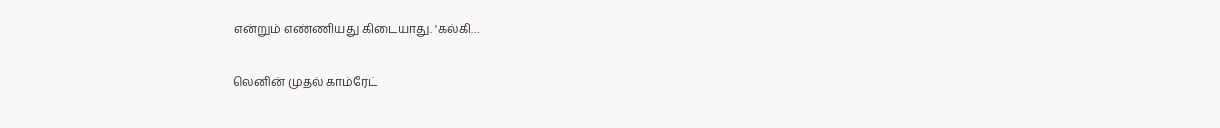என்றும் எண்ணியது கிடையாது. 'கல்கி…

லெனின் முதல் காம்ரேட்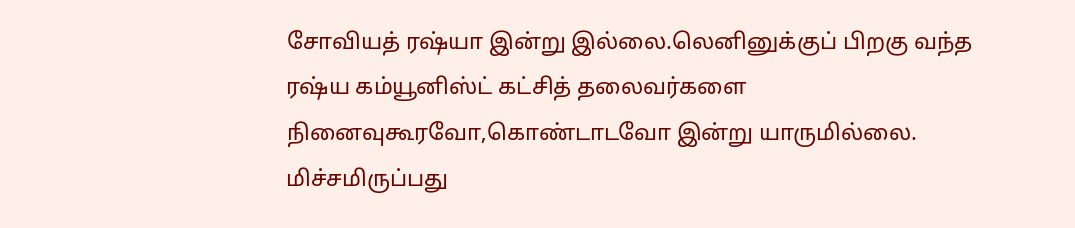சோவியத் ரஷ்யா இன்று இல்லை.லெனினுக்குப் பிறகு வந்த ரஷ்ய கம்யூனிஸ்ட் கட்சித் தலைவர்களை நினைவுகூரவோ,கொண்டாடவோ இன்று யாருமில்லை. மிச்சமிருப்பது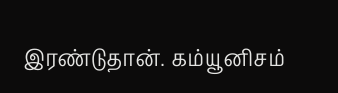இரண்டுதான். கம்யூனிசம்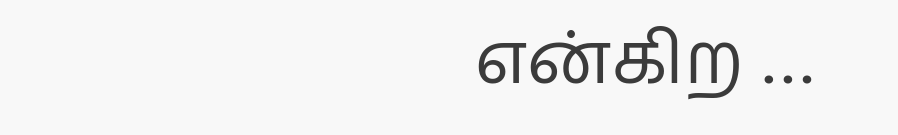என்கிற …